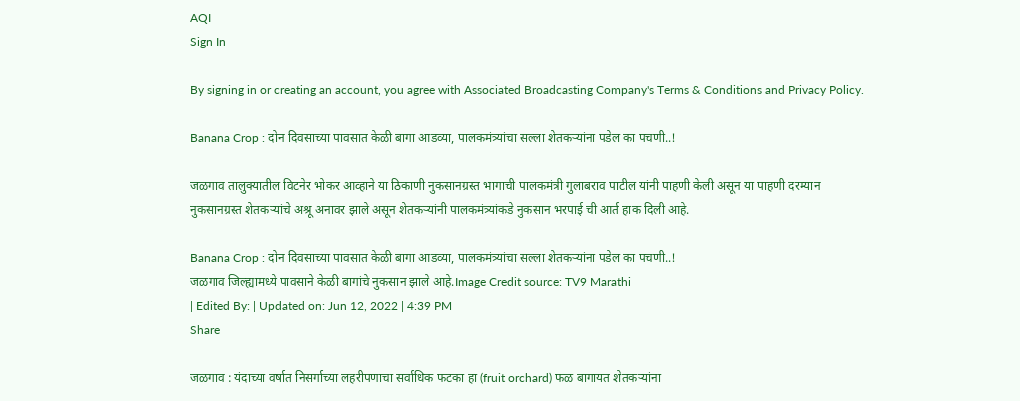AQI
Sign In

By signing in or creating an account, you agree with Associated Broadcasting Company's Terms & Conditions and Privacy Policy.

Banana Crop : दोन दिवसाच्या पावसात केळी बागा आडव्या, पालकमंत्र्यांचा सल्ला शेतकऱ्यांना पडेल का पचणी..!

जळगाव तालुक्यातील विटनेर भोकर आव्हाने या ठिकाणी नुकसानग्रस्त भागाची पालकमंत्री गुलाबराव पाटील यांनी पाहणी केली असून या पाहणी दरम्यान नुकसानग्रस्त शेतकऱ्यांचे अश्रू अनावर झाले असून शेतकऱ्यांनी पालकमंत्र्यांकडे नुकसान भरपाई ची आर्त हाक दिली आहे.

Banana Crop : दोन दिवसाच्या पावसात केळी बागा आडव्या, पालकमंत्र्यांचा सल्ला शेतकऱ्यांना पडेल का पचणी..!
जळगाव जिल्ह्यामध्ये पावसाने केळी बागांचे नुकसान झाले आहे.Image Credit source: TV9 Marathi
| Edited By: | Updated on: Jun 12, 2022 | 4:39 PM
Share

जळगाव : यंदाच्या वर्षात निसर्गाच्या लहरीपणाचा सर्वाधिक फटका हा (fruit orchard) फळ बागायत शेतकऱ्यांना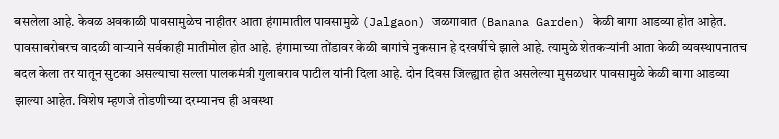बसलेला आहे. केवळ अवकाळी पावसामुळेच नाहीतर आता हंगामातील पावसामुळे (Jalgaon) जळगावात (Banana Garden) केळी बागा आडव्या होत आहेत. पावसाबरोबरच वादळी वाऱ्याने सर्वकाही मातीमोल होत आहे. हंगामाच्या तोंडावर केळी बागांचे नुकसान हे दरवर्षीचे झाले आहे. त्यामुळे शेतकऱ्यांनी आता केळी व्यवस्थापनातच बदल केला तर यातून सुटका असल्याचा सल्ला पालकमंत्री गुलाबराव पाटील यांनी दिला आहे. दोन दिवस जिल्ह्यात होत असलेल्या मुसळधार पावसामुळे केळी बागा आडव्या झाल्या आहेत. विशेष म्हणजे तोडणीच्या दरम्यानच ही अवस्था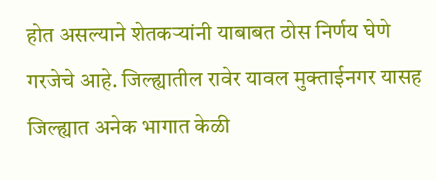होत असल्याने शेतकऱ्यांनी याबाबत ठोस निर्णय घेणे गरजेचे आहे. जिल्ह्यातील रावेर यावल मुक्ताईनगर यासह जिल्ह्यात अनेक भागात केळी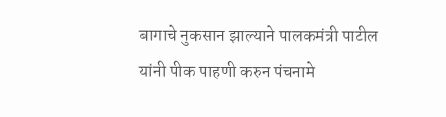बागाचे नुकसान झाल्याने पालकमंत्री पाटील यांनी पीक पाहणी करुन पंचनामे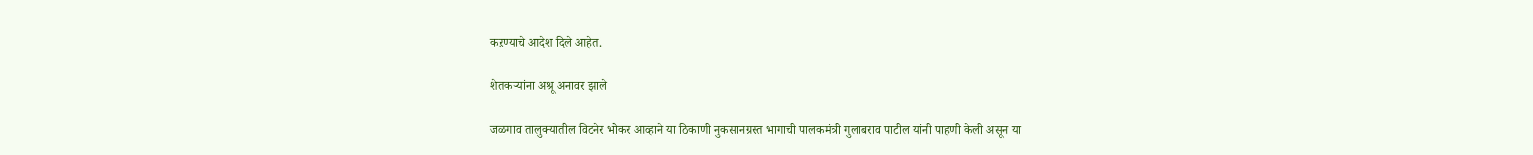कऱण्याचे आदेश दिले आहेत.

शेतकऱ्यांना अश्रू अनावर झाले

जळगाव तालुक्यातील विटनेर भोकर आव्हाने या ठिकाणी नुकसानग्रस्त भागाची पालकमंत्री गुलाबराव पाटील यांनी पाहणी केली असून या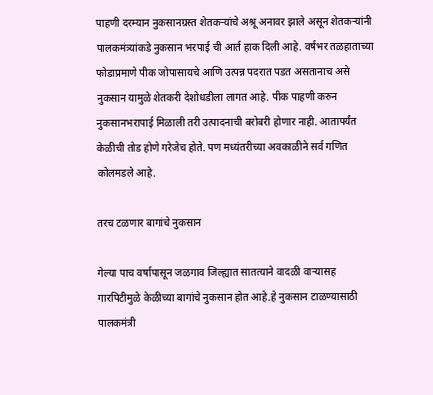पाहणी दरम्यान नुकसानग्रस्त शेतकऱ्यांचे अश्रू अनावर झाले असून शेतकऱ्यांनी पालकमंत्र्यांकडे नुकसान भरपाई ची आर्त हाक दिली आहे. वर्षभर तळहाताच्या फोडाप्रमाणे पीक जोपासायचे आणि उत्पन्न पदरात पडत असतानाच असे नुकसान यामुळे शेतकरी देशोधडीला लागत आहे. पीक पाहणी करुन नुकसानभरापाई मिळाली तरी उत्पादनाची बरोबरी होणार नाही. आतापर्यंत केळीची तोड होणे गरेजेच होते. पण मध्यंतरीच्या अवकाळीने सर्व गणित कोलमडले आहे.

तरच टळणार बागांचे नुकसान

गेल्या पाच वर्षापासून जळगाव जिल्ह्यात सातत्याने वादळी वाऱ्यासह गारपिटीमुळे केळीच्या बागांचे नुकसान होत आहे.हे नुकसान टाळण्यासाठी पालकमंत्री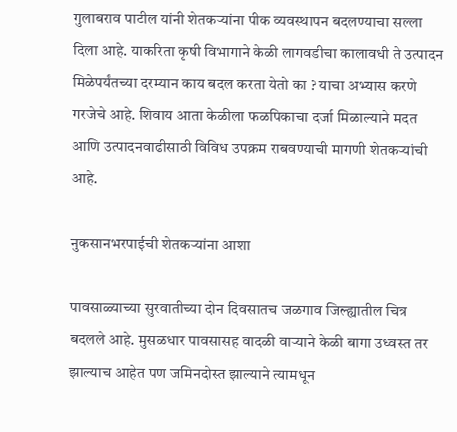गुलाबराव पाटील यांनी शेतकऱ्यांना पीक व्यवस्थापन बदलण्याचा सल्ला दिला आहे. याकरिता कृषी विभागाने केळी लागवडीचा कालावधी ते उत्पादन मिळेपर्यंतच्या दरम्यान काय बदल करता येतो का ? याचा अभ्यास करणे गरजेचे आहे. शिवाय आता केळीला फळपिकाचा दर्जा मिळाल्याने मदत आणि उत्पादनवाढीसाठी विविध उपक्रम राबवण्याची मागणी शेतकऱ्यांची आहे.

नुकसानभरपाईची शेतकऱ्यांना आशा

पावसाळ्याच्या सुरवातीच्या दोन दिवसातच जळगाव जिल्ह्यातील चित्र बदलले आहे. मुसळधार पावसासह वादळी वाऱ्याने केळी बागा उध्वस्त तर झाल्याच आहेत पण जमिनदोस्त झाल्याने त्यामधून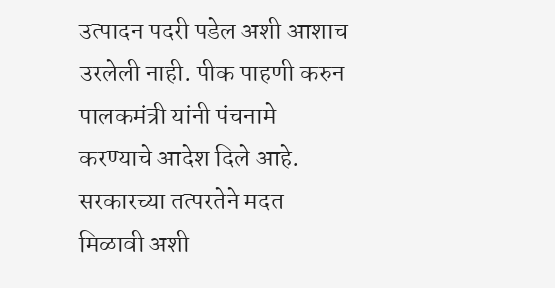उत्पादन पदरी पडेल अशी आशाच उरलेली नाही. पीक पाहणी करुन पालकमंत्री यांनी पंचनामे करण्याचे आदेश दिले आहे. सरकारच्या तत्परतेने मदत मिळावी अशी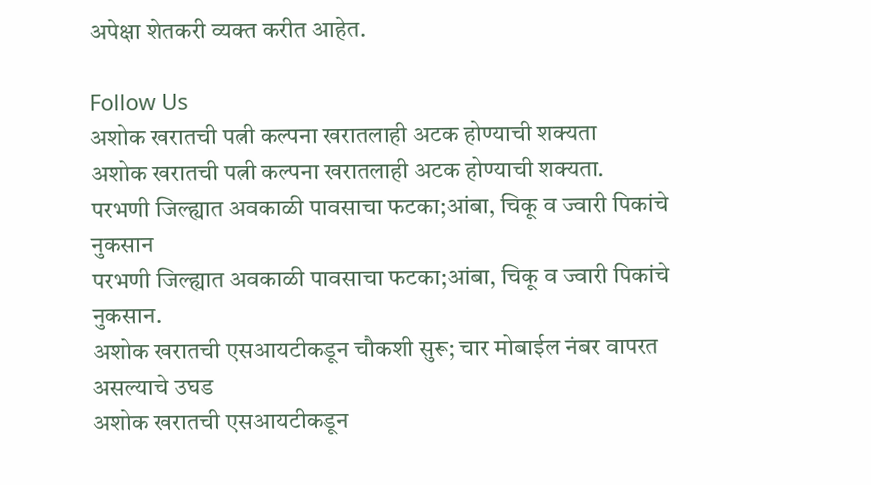अपेक्षा शेतकरी व्यक्त करीत आहेत.

Follow Us
अशोक खरातची पत्नी कल्पना खरातलाही अटक होण्याची शक्यता
अशोक खरातची पत्नी कल्पना खरातलाही अटक होण्याची शक्यता.
परभणी जिल्ह्यात अवकाळी पावसाचा फटका;आंबा, चिकू व ज्वारी पिकांचे नुकसान
परभणी जिल्ह्यात अवकाळी पावसाचा फटका;आंबा, चिकू व ज्वारी पिकांचे नुकसान.
अशोक खरातची एसआयटीकडून चौकशी सुरू; चार मोबाईल नंबर वापरत असल्याचे उघड
अशोक खरातची एसआयटीकडून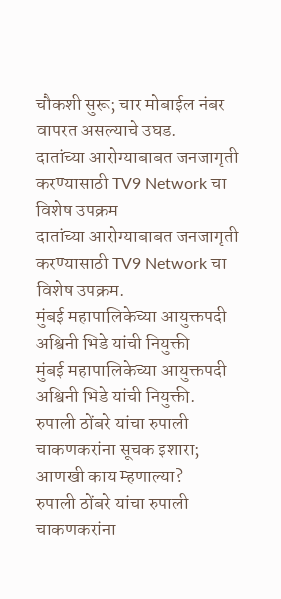चौकशी सुरू; चार मोबाईल नंबर वापरत असल्याचे उघड.
दातांच्या आरोग्याबाबत जनजागृती करण्यासाठी TV9 Network चा विशेष उपक्रम
दातांच्या आरोग्याबाबत जनजागृती करण्यासाठी TV9 Network चा विशेष उपक्रम.
मुंबई महापालिकेच्या आयुक्तपदी अश्विनी भिडे यांची नियुक्ती
मुंबई महापालिकेच्या आयुक्तपदी अश्विनी भिडे यांची नियुक्ती.
रुपाली ठोंबरे यांचा रुपाली चाकणकरांना सूचक इशारा; आणखी काय म्हणाल्या?
रुपाली ठोंबरे यांचा रुपाली चाकणकरांना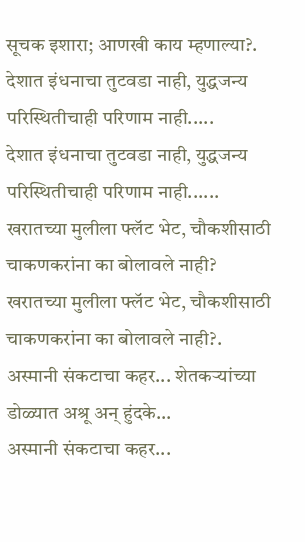सूचक इशारा; आणखी काय म्हणाल्या?.
देशात इंधनाचा तुटवडा नाही, युद्धजन्य परिस्थितीचाही परिणाम नाही.....
देशात इंधनाचा तुटवडा नाही, युद्धजन्य परिस्थितीचाही परिणाम नाही......
खरातच्या मुलीला फ्लॅट भेट, चौकशीसाठी चाकणकरांना का बोलावले नाही?
खरातच्या मुलीला फ्लॅट भेट, चौकशीसाठी चाकणकरांना का बोलावले नाही?.
अस्मानी संकटाचा कहर... शेतकऱ्यांच्या डोळ्यात अश्रू अन् हुंदके...
अस्मानी संकटाचा कहर...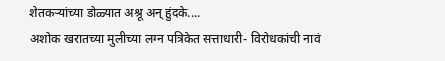शेतकऱ्यांच्या डोळ्यात अश्रू अन् हुंदके....
अशोक खरातच्या मुलीच्या लग्न पत्रिकेत सत्ताधारी- विरोधकांची नावं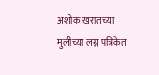अशोक खरातच्या मुलीच्या लग्न पत्रिकेत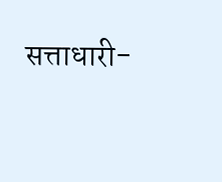सत्ताधारी-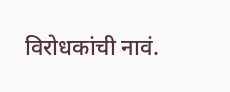विरोधकांची नावं.